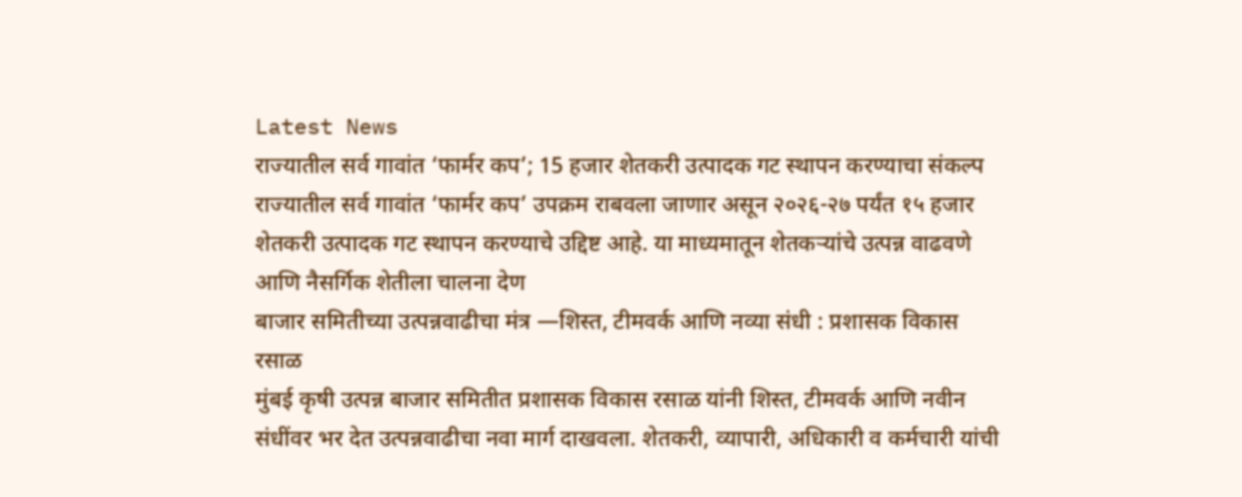Latest News
राज्यातील सर्व गावांत ‘फार्मर कप’; 15 हजार शेतकरी उत्पादक गट स्थापन करण्याचा संकल्प
राज्यातील सर्व गावांत ‘फार्मर कप’ उपक्रम राबवला जाणार असून २०२६-२७ पर्यंत १५ हजार शेतकरी उत्पादक गट स्थापन करण्याचे उद्दिष्ट आहे. या माध्यमातून शेतकऱ्यांचे उत्पन्न वाढवणे आणि नैसर्गिक शेतीला चालना देण
बाजार समितीच्या उत्पन्नवाढीचा मंत्र —शिस्त, टीमवर्क आणि नव्या संधी : प्रशासक विकास रसाळ
मुंबई कृषी उत्पन्न बाजार समितीत प्रशासक विकास रसाळ यांनी शिस्त, टीमवर्क आणि नवीन संधींवर भर देत उत्पन्नवाढीचा नवा मार्ग दाखवला. शेतकरी, व्यापारी, अधिकारी व कर्मचारी यांची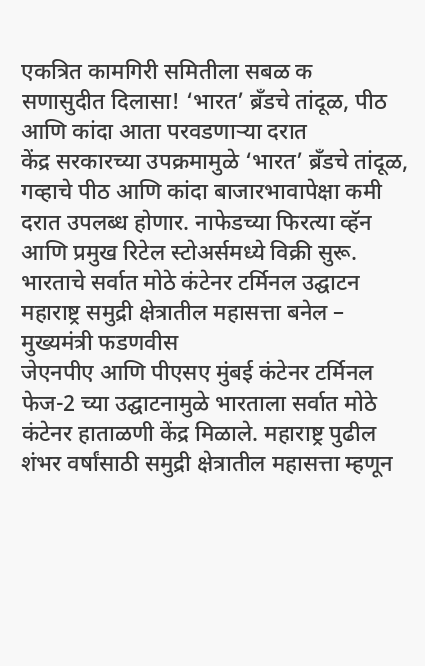एकत्रित कामगिरी समितीला सबळ क
सणासुदीत दिलासा! ‘भारत’ ब्रँडचे तांदूळ, पीठ आणि कांदा आता परवडणाऱ्या दरात
केंद्र सरकारच्या उपक्रमामुळे ‘भारत’ ब्रँडचे तांदूळ, गव्हाचे पीठ आणि कांदा बाजारभावापेक्षा कमी दरात उपलब्ध होणार. नाफेडच्या फिरत्या व्हॅन आणि प्रमुख रिटेल स्टोअर्समध्ये विक्री सुरू.
भारताचे सर्वात मोठे कंटेनर टर्मिनल उद्घाटन महाराष्ट्र समुद्री क्षेत्रातील महासत्ता बनेल – मुख्यमंत्री फडणवीस
जेएनपीए आणि पीएसए मुंबई कंटेनर टर्मिनल फेज-2 च्या उद्घाटनामुळे भारताला सर्वात मोठे कंटेनर हाताळणी केंद्र मिळाले. महाराष्ट्र पुढील शंभर वर्षांसाठी समुद्री क्षेत्रातील महासत्ता म्हणून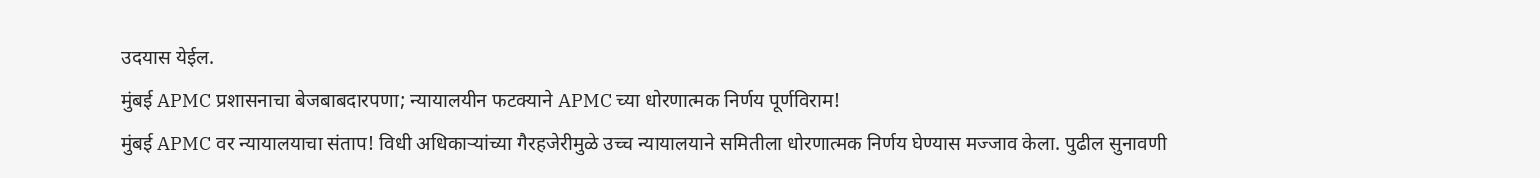उदयास येईल.
मुंबई APMC प्रशासनाचा बेजबाबदारपणा; न्यायालयीन फटक्याने APMC च्या धोरणात्मक निर्णय पूर्णविराम!
मुंबई APMC वर न्यायालयाचा संताप! विधी अधिकाऱ्यांच्या गैरहजेरीमुळे उच्च न्यायालयाने समितीला धोरणात्मक निर्णय घेण्यास मज्जाव केला. पुढील सुनावणी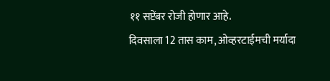११ सप्टेंबर रोजी होणार आहे.
दिवसाला 12 तास काम, ओव्हरटाईमची मर्यादा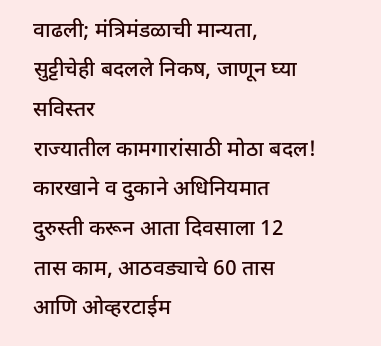वाढली; मंत्रिमंडळाची मान्यता, सुट्टीचेही बदलले निकष, जाणून घ्या सविस्तर
राज्यातील कामगारांसाठी मोठा बदल! कारखाने व दुकाने अधिनियमात दुरुस्ती करून आता दिवसाला 12 तास काम, आठवड्याचे 60 तास आणि ओव्हरटाईम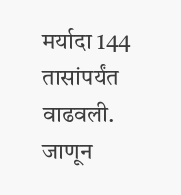मर्यादा 144 तासांपर्यंत वाढवली. जाणून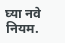घ्या नवे नियम.